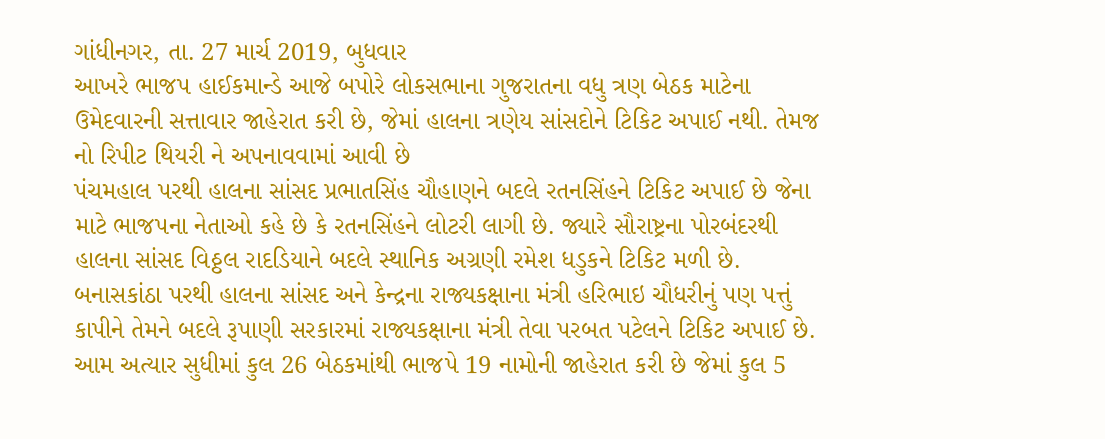ગાંધીનગર, તા. 27 માર્ચ 2019, બુધવાર
આખરે ભાજપ હાઈકમાન્ડે આજે બપોરે લોકસભાના ગુજરાતના વધુ ત્રણ બેઠક માટેના ઉમેદવારની સત્તાવાર જાહેરાત કરી છે, જેમાં હાલના ત્રણેય સાંસદોને ટિકિટ અપાઈ નથી. તેમજ નો રિપીટ થિયરી ને અપનાવવામાં આવી છે
પંચમહાલ પરથી હાલના સાંસદ પ્રભાતસિંહ ચૌહાણને બદલે રતનસિંહને ટિકિટ અપાઈ છે જેના માટે ભાજપના નેતાઓ કહે છે કે રતનસિંહને લોટરી લાગી છે. જ્યારે સૌરાષ્ટ્રના પોરબંદરથી હાલના સાંસદ વિઠ્ઠલ રાદડિયાને બદલે સ્થાનિક અગ્રણી રમેશ ધડુકને ટિકિટ મળી છે.
બનાસકાંઠા પરથી હાલના સાંસદ અને કેન્દ્રના રાજ્યકક્ષાના મંત્રી હરિભાઇ ચૌધરીનું પણ પત્તું કાપીને તેમને બદલે રૂપાણી સરકારમાં રાજ્યકક્ષાના મંત્રી તેવા પરબત પટેલને ટિકિટ અપાઈ છે.
આમ અત્યાર સુધીમાં કુલ 26 બેઠકમાંથી ભાજપે 19 નામોની જાહેરાત કરી છે જેમાં કુલ 5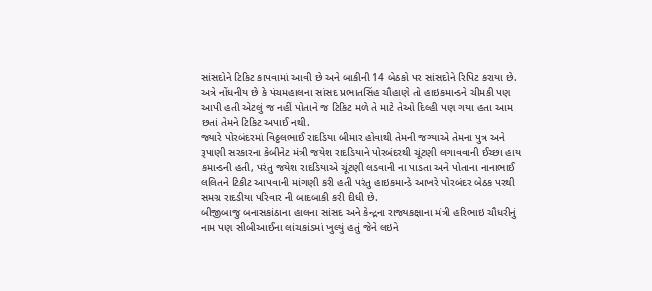સાંસદોને ટિકિટ કાપવામાં આવી છે અને બાકીની 14 બેઠકો પર સાંસદોને રિપિટ કરાયા છે.
અત્રે નોંધનીય છે કે પંચમહાલના સાંસદ પ્રભાતસિંહ ચૌહાણે તો હાઇકમાન્ડને ચીમકી પણ આપી હતી એટલું જ નહીં પોતાને જ ટિકિટ મળે તે માટે તેઓ દિલ્હી પણ ગયા હતા આમ છતાં તેમને ટિકિટ અપાઈ નથી.
જ્યારે પોરબંદરમાં વિઠ્ઠલભાઈ રાદડિયા બીમાર હોવાથી તેમની જગ્યાએ તેમના પુત્ર અને રૂપાણી સરકારના કેબીનેટ મંત્રી જયેશ રાદડિયાને પોરબંદરથી ચૂંટણી લગાવવાની ઈચ્છા હાય કમાન્ડની હતી, પરંતુ જયેશ રાદડિયાએ ચૂંટણી લડવાની ના પાડતા અને પોતાના નાનાભાઈ લલિતને ટિકીટ આપવાની માંગણી કરી હતી પરંતુ હાઇકમાન્ડે આખરે પોરબંદર બેઠક પરથી સમગ્ર રાદડીયા પરિવાર ની બાદબાકી કરી દીધી છે.
બીજીબાજુ બનાસકાંઠાના હાલના સાંસદ અને કેન્દ્રના રાજ્યકક્ષાના મંત્રી હરિભાઇ ચૌધરીનું નામ પણ સીબીઆઈના લાંચકાંડમાં ખુલ્યું હતું જેને લઇને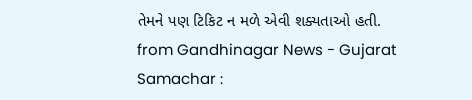તેમને પણ ટિકિટ ન મળે એવી શક્યતાઓ હતી.
from Gandhinagar News - Gujarat Samachar :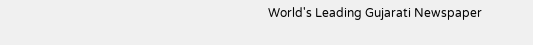World's Leading Gujarati Newspaper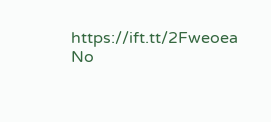https://ift.tt/2Fweoea
No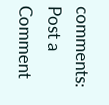comments:
Post a Comment